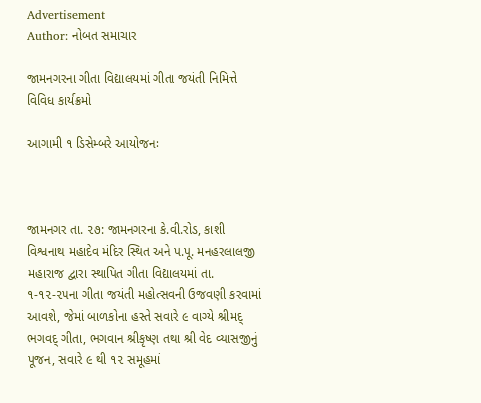Advertisement
Author: નોબત સમાચાર

જામનગરના ગીતા વિદ્યાલયમાં ગીતા જયંતી નિમિત્તે વિવિધ કાર્યક્રમો

આગામી ૧ ડિસેમ્બરે આયોજનઃ



જામનગર તા. ૨૭: જામનગરના કે.વી.રોડ, કાશી વિશ્વનાથ મહાદેવ મંદિર સ્થિત અને પ.પૂ. મનહરલાલજી મહારાજ દ્વારા સ્થાપિત ગીતા વિદ્યાલયમાં તા. ૧-૧૨-૨૫ના ગીતા જયંતી મહોત્સવની ઉજવણી કરવામાં આવશે, જેમાં બાળકોના હસ્તે સવારે ૯ વાગ્યે શ્રીમદ્ ભગવદ્ ગીતા, ભગવાન શ્રીકૃષ્ણ તથા શ્રી વેદ વ્યાસજીનું પૂજન, સવારે ૯ થી ૧૨ સમૂહમાં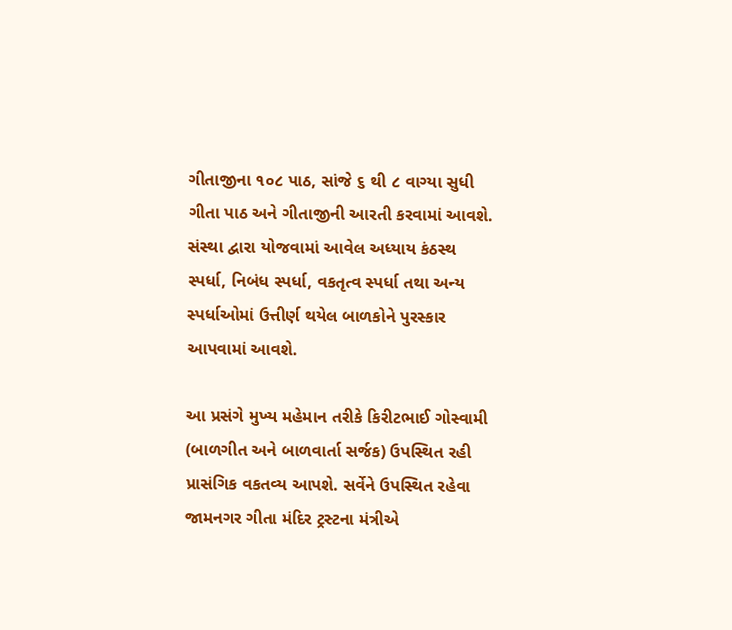ગીતાજીના ૧૦૮ પાઠ, સાંજે ૬ થી ૮ વાગ્યા સુધી ગીતા પાઠ અને ગીતાજીની આરતી કરવામાં આવશે. સંસ્થા દ્વારા યોજવામાં આવેલ અધ્યાય કંઠસ્થ સ્પર્ધા, નિબંધ સ્પર્ધા, વકતૃત્વ સ્પર્ધા તથા અન્ય સ્પર્ધાઓમાં ઉત્તીર્ણ થયેલ બાળકોને પુરસ્કાર આપવામાં આવશે.

આ પ્રસંગે મુખ્ય મહેમાન તરીકે કિરીટભાઈ ગોસ્વામી (બાળગીત અને બાળવાર્તા સર્જક) ઉપસ્થિત રહી પ્રાસંગિક વકતવ્ય આપશે. સર્વેને ઉપસ્થિત રહેવા જામનગર ગીતા મંદિર ટ્રસ્ટના મંત્રીએ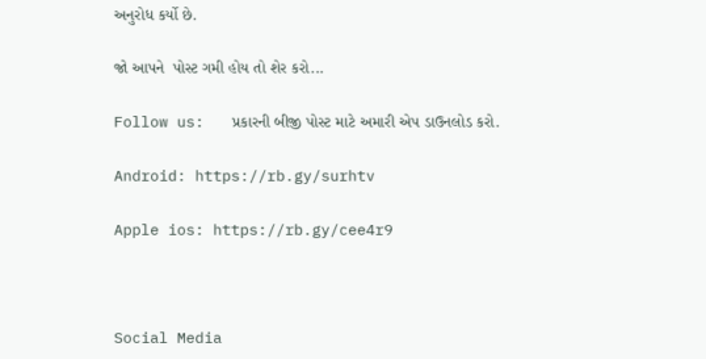અનુરોધ કર્યો છે.

જો આપને  પોસ્ટ ગમી હોય તો શેર કરો...

Follow us:   પ્રકારની બીજી પોસ્ટ માટે અમારી એપ ડાઉનલોડ કરો.

Android: https://rb.gy/surhtv

Apple ios: https://rb.gy/cee4r9



Social Media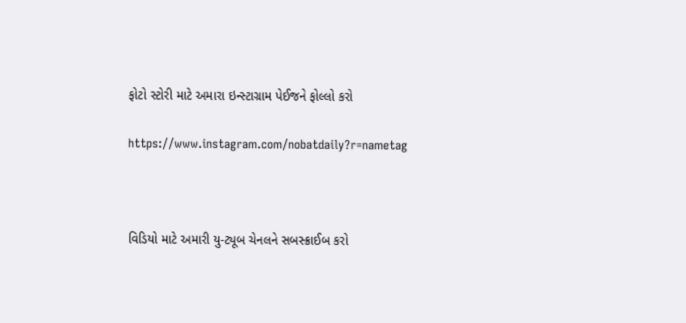ફોટો સ્ટોરી માટે અમારા ઇન્સ્ટાગ્રામ પેઈજને ફોલ્લો કરો

https://www.instagram.com/nobatdaily?r=nametag



વિડિયો માટે અમારી યુ-ટ્યૂબ ચેનલને સબસ્ક્રાઈબ કરો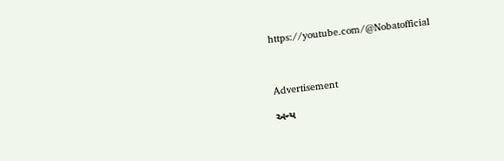https://youtube.com/@Nobatofficial



Advertisement

અન્ય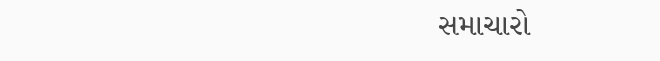સમાચારો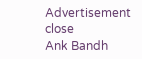Advertisement
close
Ank Bandh